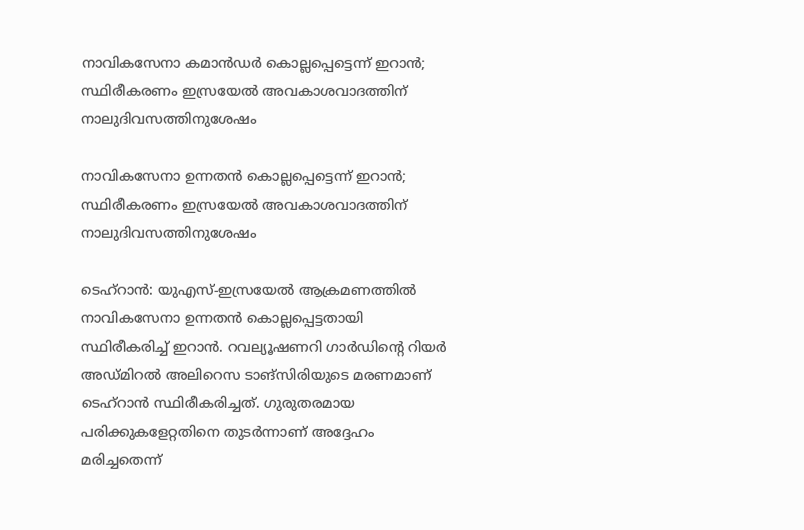നാവികസേനാ കമാൻഡർ കൊല്ലപ്പെട്ടെന്ന് ഇറാൻ; സ്ഥിരീകരണം ഇസ്രയേൽ അവകാശവാദത്തിന് നാലുദിവസത്തിനുശേഷം

നാവികസേനാ ഉന്നതൻ കൊല്ലപ്പെട്ടെന്ന് ഇറാൻ; സ്ഥിരീകരണം ഇസ്രയേൽ അവകാശവാദത്തിന് നാലുദിവസത്തിനുശേഷം

ടെഹ്‌റാൻ: യുഎസ്-ഇസ്രയേൽ ആക്രമണത്തിൽ നാവികസേനാ ഉന്നതൻ കൊല്ലപ്പെട്ടതായി സ്ഥിരീകരിച്ച് ഇറാൻ. റവല്യൂഷണറി ഗാർഡിന്റെ റിയർ അഡ്മിറൽ അലിറെസ ടാങ്‌സിരിയുടെ മരണമാണ് ടെഹ്‌റാൻ സ്ഥിരീകരിച്ചത്. ഗുരുതരമായ പരിക്കുകളേറ്റതിനെ തുടർന്നാണ് അദ്ദേഹം മരിച്ചതെന്ന്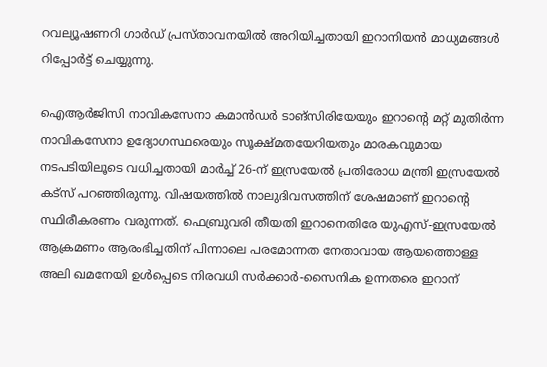റവല്യൂഷണറി ഗാർഡ് പ്രസ്താവനയിൽ അറിയിച്ചതായി ഇറാനിയൻ മാധ്യമങ്ങൾ റിപ്പോർട്ട് ചെയ്യുന്നു.

ഐആർജിസി നാവികസേനാ കമാൻഡർ ടാങ്‌സിരിയേയും ഇറാന്റെ മറ്റ് മുതിർന്ന നാവികസേനാ ഉദ്യോഗസ്ഥരെയും സൂക്ഷ്മതയേറിയതും മാരകവുമായ നടപടിയിലൂടെ വധിച്ചതായി മാർച്ച് 26-ന് ഇസ്രയേൽ പ്രതിരോധ മന്ത്രി ഇസ്രയേൽ കട്‌സ് പറഞ്ഞിരുന്നു. വിഷയത്തിൽ നാലുദിവസത്തിന് ശേഷമാണ് ഇറാന്റെ സ്ഥിരീകരണം വരുന്നത്. ഫെബ്രുവരി തീയതി ഇറാനെതിരേ യുഎസ്-ഇസ്രയേൽ ആക്രമണം ആരംഭിച്ചതിന് പിന്നാലെ പരമോന്നത നേതാവായ ആയത്തൊള്ള അലി ഖമനേയി ഉൾപ്പെടെ നിരവധി സർക്കാർ-സൈനിക ഉന്നതരെ ഇറാന്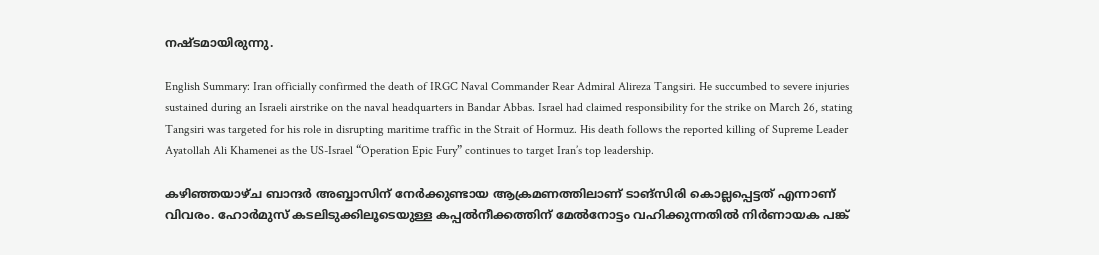നഷ്ടമായിരുന്നു.

English Summary: Iran officially confirmed the death of IRGC Naval Commander Rear Admiral Alireza Tangsiri. He succumbed to severe injuries sustained during an Israeli airstrike on the naval headquarters in Bandar Abbas. Israel had claimed responsibility for the strike on March 26, stating Tangsiri was targeted for his role in disrupting maritime traffic in the Strait of Hormuz. His death follows the reported killing of Supreme Leader Ayatollah Ali Khamenei as the US-Israel “Operation Epic Fury” continues to target Iran’s top leadership.

കഴിഞ്ഞയാഴ്ച ബാന്ദർ അബ്ബാസിന് നേർക്കുണ്ടായ ആക്രമണത്തിലാണ് ടാങ്‌സിരി കൊല്ലപ്പെട്ടത് എന്നാണ് വിവരം. ഹോർമുസ് കടലിടുക്കിലൂടെയുള്ള കപ്പൽനീക്കത്തിന് മേൽനോട്ടം വഹിക്കുന്നതിൽ നിർണായക പങ്ക്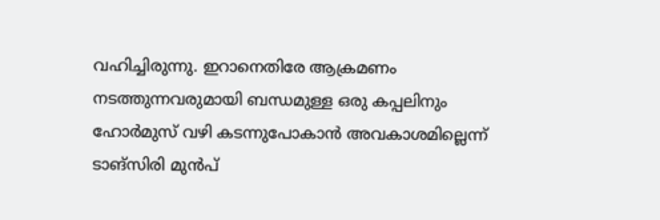വഹിച്ചിരുന്നു. ഇറാനെതിരേ ആക്രമണം നടത്തുന്നവരുമായി ബന്ധമുള്ള ഒരു കപ്പലിനും ഹോർമുസ് വഴി കടന്നുപോകാൻ അവകാശമില്ലെന്ന് ടാങ്‌സിരി മുൻപ്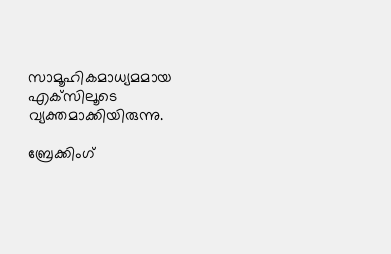സാമൂഹികമാധ്യമമായ എക്‌സിലൂടെ വ്യക്തമാക്കിയിരുന്നു.

ബ്രേക്കിംഗ്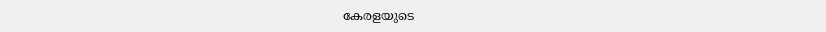കേരളയുടെ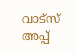വാട്സ് അപ്പ്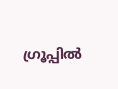ഗ്രൂപ്പിൽ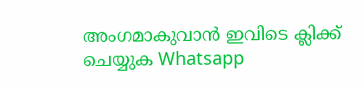അംഗമാകുവാൻ ഇവിടെ ക്ലിക്ക് ചെയ്യുക Whatsapp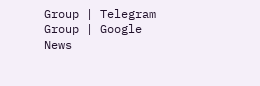Group | Telegram Group | Google News